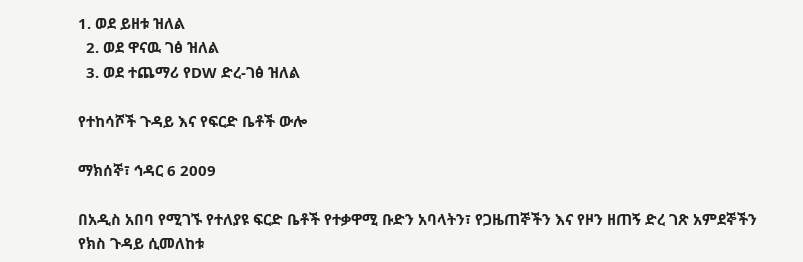1. ወደ ይዘቱ ዝለል
  2. ወደ ዋናዉ ገፅ ዝለል
  3. ወደ ተጨማሪ የDW ድረ-ገፅ ዝለል

የተከሳሾች ጉዳይ እና የፍርድ ቤቶች ውሎ

ማክሰኞ፣ ኅዳር 6 2009

በአዲስ አበባ የሚገኙ የተለያዩ ፍርድ ቤቶች የተቃዋሚ ቡድን አባላትን፣ የጋዜጠኞችን እና የዞን ዘጠኝ ድረ ገጽ አምደኞችን  የክስ ጉዳይ ሲመለከቱ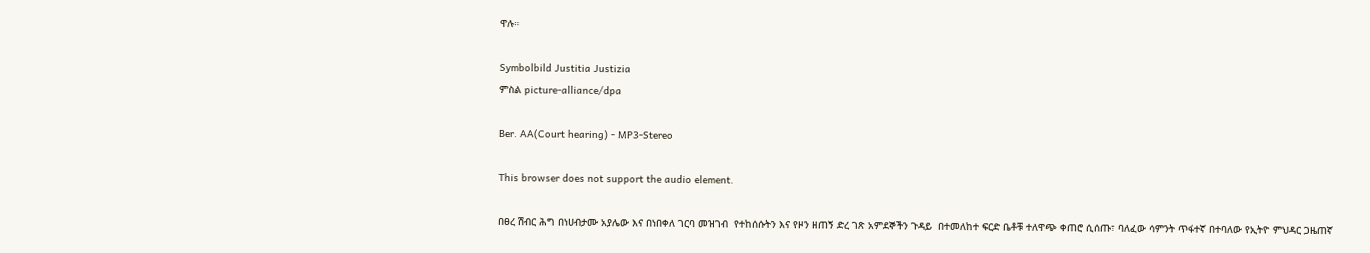ዋሉ።

Symbolbild Justitia Justizia
ምስል picture-alliance/dpa

Ber. AA(Court hearing) - MP3-Stereo

This browser does not support the audio element.

በፀረ ሽብር ሕግ በነሀብታሙ አያሌው እና በነበቀለ ገርባ መዝገብ  የተከሰሱትን እና የዞን ዘጠኝ ድረ ገጽ አምደኞችን ጉዳይ  በተመለከተ ፍርድ ቤቶቹ ተለዋጭ ቀጠሮ ሲሰጡ፣ ባለፈው ሳምንት ጥፋተኛ በተባለው የኢትዮ ምህዳር ጋዜጠኛ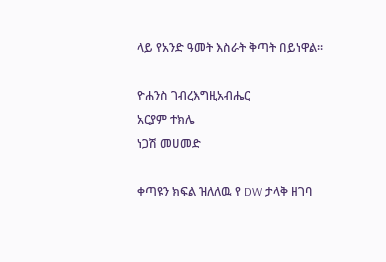ላይ የአንድ ዓመት እስራት ቅጣት በይነዋል።

ዮሐንስ ገብረእግዚአብሔር
አርያም ተክሌ
ነጋሽ መሀመድ

ቀጣዩን ክፍል ዝለለዉ የ DW ታላቅ ዘገባ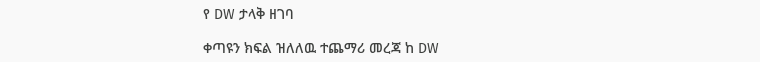የ DW ታላቅ ዘገባ

ቀጣዩን ክፍል ዝለለዉ ተጨማሪ መረጃ ከ DW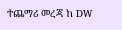ተጨማሪ መረጃ ከ DW